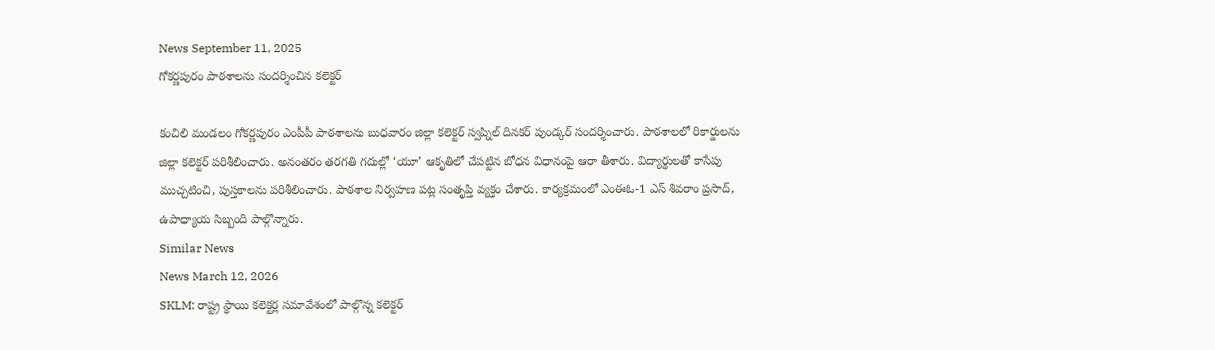News September 11, 2025
గోకర్ణపురం పాఠశాలను సందర్శించిన కలెక్టర్

కంచిలి మండలం గోకర్ణపురం ఎంపీపీ పాఠశాలను బుధవారం జిల్లా కలెక్టర్ స్వప్నిల్ దినకర్ పుండ్కర్ సందర్శించారు. పాఠశాలలో రికార్డులను జిల్లా కలెక్టర్ పరిశీలించారు. అనంతరం తరగతి గదుల్లో ‘యూ’ ఆకృతిలో చేపట్టిన బోధన విధానంపై ఆరా తీశారు. విద్యార్థులతో కాసేపు ముచ్చటించి, పుస్తకాలను పరిశీలించారు. పాఠశాల నిర్వహణ పట్ల సంతృప్తి వ్యక్తం చేశారు. కార్యక్రమంలో ఎంఈఓ-1 ఎస్ శివరాం ప్రసాద్, ఉపాధ్యాయ సిబ్బంది పాల్గొన్నారు.
Similar News
News March 12, 2026
SKLM: రాష్ట్ర స్థాయి కలెక్టర్ల సమావేశంలో పాల్గొన్న కలెక్టర్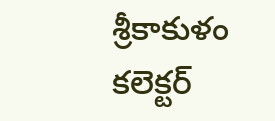శ్రీకాకుళం కలెక్టర్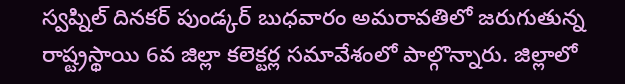స్వప్నిల్ దినకర్ పుండ్కర్ బుధవారం అమరావతిలో జరుగుతున్న రాష్ట్రస్థాయి 6వ జిల్లా కలెక్టర్ల సమావేశంలో పాల్గొన్నారు. జిల్లాలో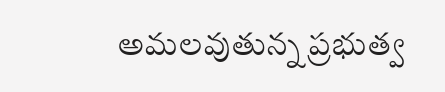అమలవుతున్న ప్రభుత్వ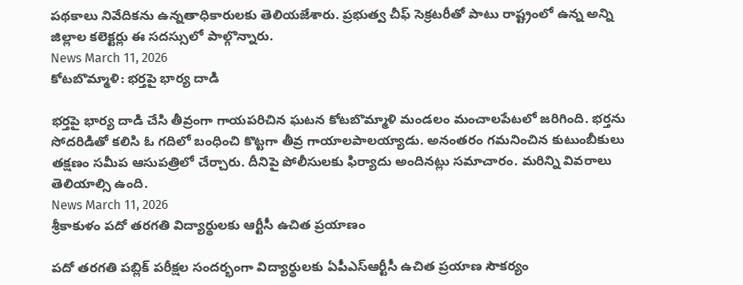పథకాలు నివేదికను ఉన్నతాధికారులకు తెలియజేశారు. ప్రభుత్వ చీఫ్ సెక్రటరీతో పాటు రాష్ట్రంలో ఉన్న అన్ని జిల్లాల కలెక్టర్లు ఈ సదస్సులో పాల్గొన్నారు.
News March 11, 2026
కోటబొమ్మాళి: భర్తపై భార్య దాడి

భర్తపై భార్య దాడి చేసి తీవ్రంగా గాయపరిచిన ఘటన కోటబొమ్మాళి మండలం మంచాలపేటలో జరిగింది. భర్తను సోదరిడితో కలిసి ఓ గదిలో బంధించి కొట్టగా తీవ్ర గాయాలపాలయ్యాడు. అనంతరం గమనించిన కుటుంబీకులు తక్షణం సమీప ఆసుపత్రిలో చేర్చారు. దీనిపై పోలీసులకు ఫిర్యాదు అందినట్లు సమాచారం. మరిన్ని వివరాలు తెలియాల్సి ఉంది.
News March 11, 2026
శ్రీకాకుళం పదో తరగతి విద్యార్థులకు ఆర్టీసీ ఉచిత ప్రయాణం

పదో తరగతి పబ్లిక్ పరీక్షల సందర్భంగా విద్యార్థులకు ఏపీఎస్ఆర్టీసీ ఉచిత ప్రయాణ సౌకర్యం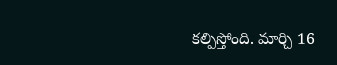కల్పిస్తోంది. మార్చి 16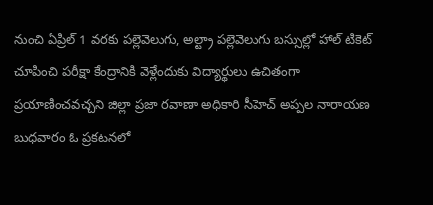నుంచి ఏప్రిల్ 1 వరకు పల్లెవెలుగు, అల్ట్రా పల్లెవెలుగు బస్సుల్లో హాల్ టికెట్ చూపించి పరీక్షా కేంద్రానికి వెళ్లేందుకు విద్యార్థులు ఉచితంగా ప్రయాణించవచ్చని జిల్లా ప్రజా రవాణా అధికారి సీహెచ్ అప్పల నారాయణ బుధవారం ఓ ప్రకటనలో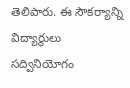తెలిపారు. ఈ సౌకర్యాన్ని విద్యార్థులు సద్వినియోగం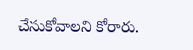చేసుకోవాలని కోరారు.